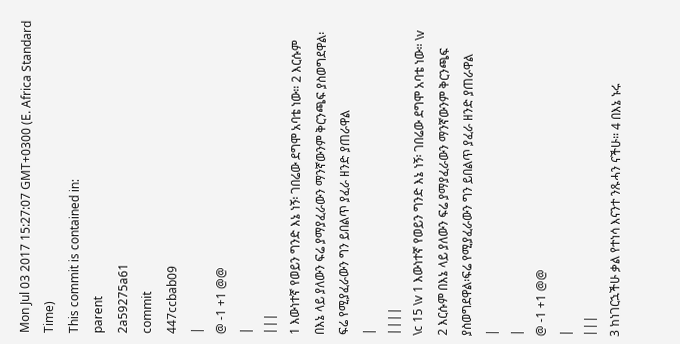Mon Jul 03 2017 15:27:07 GMT+0300 (E. Africa Standard Time)
This commit is contained in:
parent
2a59275a61
commit
447ccbab09
|
@ -1 +1 @@
|
|||
1 እውነተኛ የወይን ግንድ እኔ ነኝ፡ ገበሬው ደግሞ አባቴ ነው። 2 እርሱም በእኔ ላይ ያለውን ፍሬ ያማያፈራውን ማንኛውንም ቅርንጫፍ ያስወግደዋል፡ፍሬ የሚያፈራውን ግን ይበልጥ ያፈራ ዘንድ ያጠራዋል
|
||||
\c 15 \v 1 እውነተኛ የወይን ግንድ እኔ ነኝ፡ ገበሬው ደግሞ አባቴ ነው። \v 2 እርሱም በእኔ ላይ ያለውን ፍሬ ያማያፈራውን ማንኛውንም ቅርንጫፍ ያስወግደዋል፡ፍሬ የሚያፈራውን ግን ይበልጥ ያፈራ ዘንድ ያጠራዋል
|
|
@ -1 +1 @@
|
|||
3 ከነገርኋችሁ ቃል የተነሳ እናንተ ንጹሓን ናችሁ። 4 በእኔ ኑሩ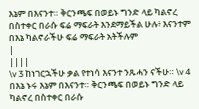እኔም በእናንተ። ቅርንጫፍ በወይኑ ግንድ ላይ ካልኖረ በስተቀር በራሱ ፍሬ ማፍራት እንደማይችል ሁሉ፥ እናንተም በእኔ ካልኖራችሁ ፍሬ ማፍራት አትችሉም
|
||||
\v 3 ከነገርኋችሁ ቃል የተነሳ እናንተ ንጹሓን ናችሁ። \v 4 በእኔ ኑሩ እኔም በእናንተ። ቅርንጫፍ በወይኑ ግንድ ላይ ካልኖረ በስተቀር በራሱ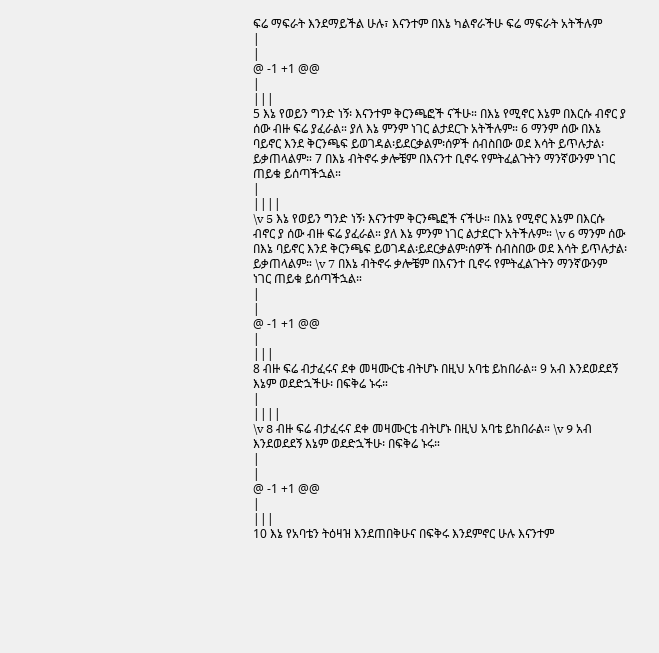ፍሬ ማፍራት እንደማይችል ሁሉ፣ እናንተም በእኔ ካልኖራችሁ ፍሬ ማፍራት አትችሉም
|
|
@ -1 +1 @@
|
|||
5 እኔ የወይን ግንድ ነኝ፡ እናንተም ቅርንጫፎች ናችሁ። በእኔ የሚኖር እኔም በእርሱ ብኖር ያ ሰው ብዙ ፍሬ ያፈራል። ያለ እኔ ምንም ነገር ልታደርጉ አትችሉም። 6 ማንም ሰው በእኔ ባይኖር እንደ ቅርንጫፍ ይወገዳል፡ይደርቃልም፡ሰዎች ሰብስበው ወደ እሳት ይጥሉታል፡ይቃጠላልም። 7 በእኔ ብትኖሩ ቃሎቼም በእናንተ ቢኖሩ የምትፈልጉትን ማንኛውንም ነገር ጠይቁ ይሰጣችኋል።
|
||||
\v 5 እኔ የወይን ግንድ ነኝ፡ እናንተም ቅርንጫፎች ናችሁ። በእኔ የሚኖር እኔም በእርሱ ብኖር ያ ሰው ብዙ ፍሬ ያፈራል። ያለ እኔ ምንም ነገር ልታደርጉ አትችሉም። \v 6 ማንም ሰው በእኔ ባይኖር እንደ ቅርንጫፍ ይወገዳል፡ይደርቃልም፡ሰዎች ሰብስበው ወደ እሳት ይጥሉታል፡ይቃጠላልም። \v 7 በእኔ ብትኖሩ ቃሎቼም በእናንተ ቢኖሩ የምትፈልጉትን ማንኛውንም ነገር ጠይቁ ይሰጣችኋል።
|
|
@ -1 +1 @@
|
|||
8 ብዙ ፍሬ ብታፈሩና ደቀ መዛሙርቴ ብትሆኑ በዚህ አባቴ ይከበራል። 9 አብ እንደወደደኝ እኔም ወደድኋችሁ፡ በፍቅሬ ኑሩ።
|
||||
\v 8 ብዙ ፍሬ ብታፈሩና ደቀ መዛሙርቴ ብትሆኑ በዚህ አባቴ ይከበራል። \v 9 አብ እንደወደደኝ እኔም ወደድኋችሁ፡ በፍቅሬ ኑሩ።
|
|
@ -1 +1 @@
|
|||
10 እኔ የአባቴን ትዕዛዝ እንደጠበቅሁና በፍቅሩ እንደምኖር ሁሉ እናንተም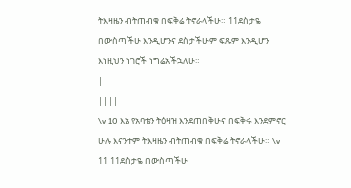ትእዛዜን ብትጠብቁ በፍቅሬ ትኖራላችሁ። 11ደስታዬ በውስጣችሁ እንዲሆንና ደስታችሁም ፍጹም እንዲሆን እነዚህን ነገሮች ነግሬአችኋለሁ።
|
||||
\v 10 እኔ የአባቴን ትዕዛዝ እንደጠበቅሁና በፍቅሩ እንደምኖር ሁሉ እናንተም ትእዛዜን ብትጠብቁ በፍቅሬ ትኖራላችሁ። \v 11 11ደስታዬ በውስጣችሁ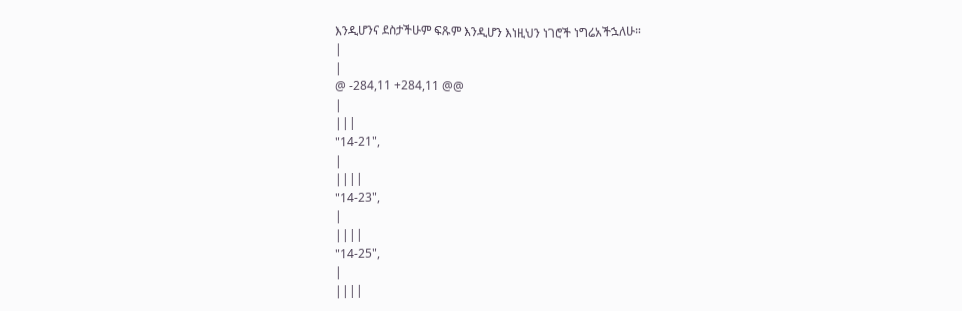እንዲሆንና ደስታችሁም ፍጹም እንዲሆን እነዚህን ነገሮች ነግሬአችኋለሁ።
|
|
@ -284,11 +284,11 @@
|
|||
"14-21",
|
||||
"14-23",
|
||||
"14-25",
|
||||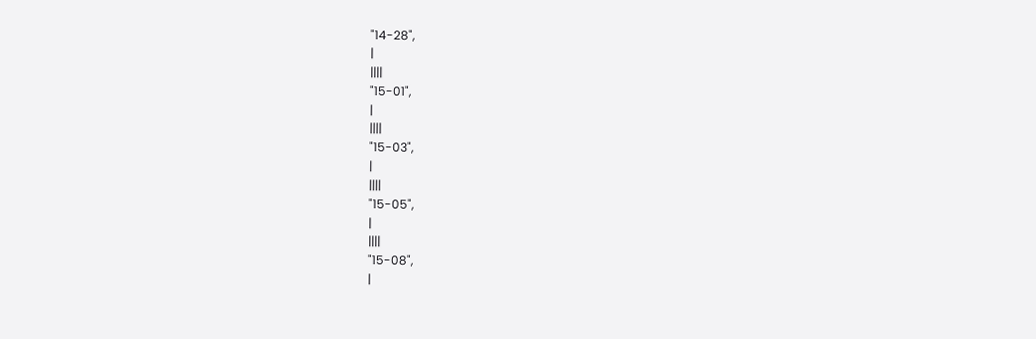"14-28",
|
||||
"15-01",
|
||||
"15-03",
|
||||
"15-05",
|
||||
"15-08",
|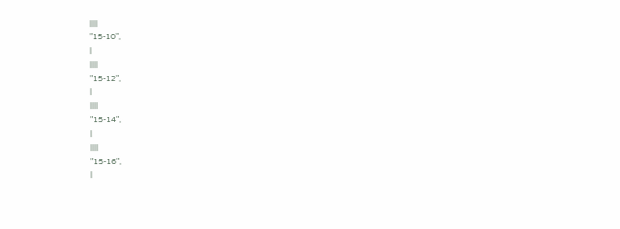||||
"15-10",
|
||||
"15-12",
|
||||
"15-14",
|
||||
"15-16",
|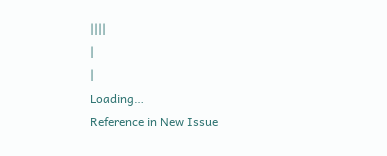||||
|
|
Loading…
Reference in New Issue